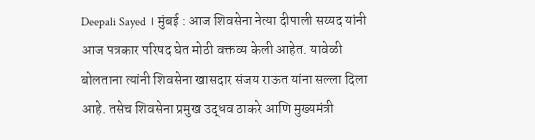Deepali Sayed । मुंबई : आज शिवसेना नेत्या दीपाली सय्यद यांनी आज पत्रकार परिषद घेत मोठी वक्तव्य केली आहेत. यावेळी बोलताना त्यांनी शिवसेना खासदार संजय राऊत यांना सल्ला दिला आहे. तसेच शिवसेना प्रमुख उद्धव ठाकरे आणि मुख्यमंत्री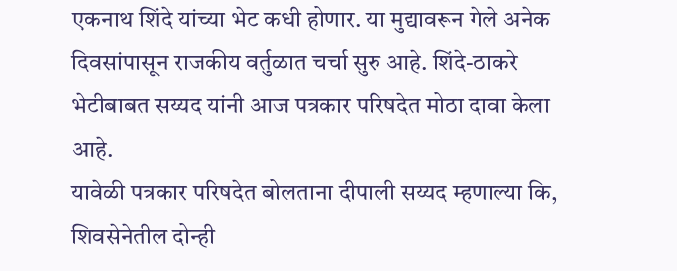एकनाथ शिंदे यांच्या भेट कधी होणार. या मुद्यावरून गेले अनेक दिवसांपासून राजकीय वर्तुळात चर्चा सुरु आहे. शिंदे-ठाकरे भेटीबाबत सय्यद यांनी आज पत्रकार परिषदेत मोठा दावा केला आहे.
यावेळी पत्रकार परिषदेत बोलताना दीपाली सय्यद म्हणाल्या कि, शिवसेनेतील दोन्ही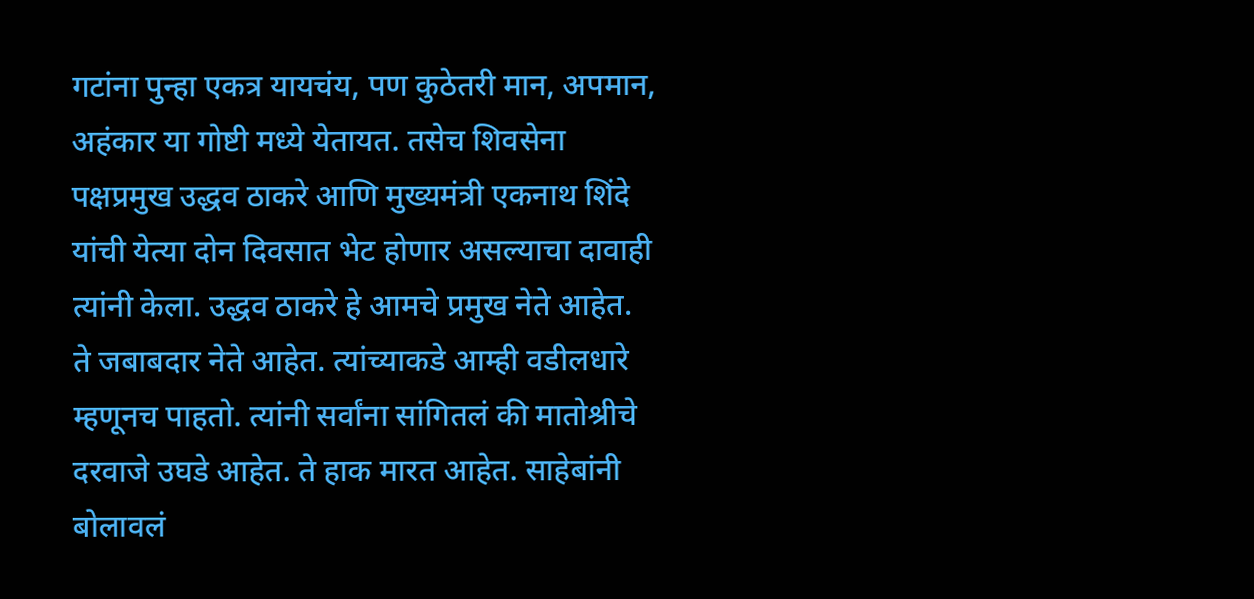गटांना पुन्हा एकत्र यायचंय, पण कुठेतरी मान, अपमान, अहंकार या गोष्टी मध्ये येतायत. तसेच शिवसेना पक्षप्रमुख उद्धव ठाकरे आणि मुख्यमंत्री एकनाथ शिंदे यांची येत्या दोन दिवसात भेट होणार असल्याचा दावाही त्यांनी केला. उद्धव ठाकरे हे आमचे प्रमुख नेते आहेत. ते जबाबदार नेते आहेत. त्यांच्याकडे आम्ही वडीलधारे म्हणूनच पाहतो. त्यांनी सर्वांना सांगितलं की मातोश्रीचे दरवाजे उघडे आहेत. ते हाक मारत आहेत. साहेबांनी बोलावलं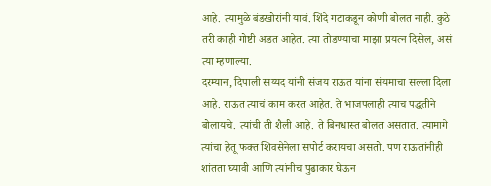आहे. त्यामुळे बंडखोरांनी यावं. शिंदे गटाकडून कोणी बोलत नाही. कुठे तरी काही गोष्टी अडत आहेत. त्या तोडण्याचा माझा प्रयत्न दिसेल, असं त्या म्हणाल्या.
दरम्यान, दिपाली सय्यद यांनी संजय राऊत यांना संयमाचा सल्ला दिला आहे. राऊत त्याचं काम करत आहेत. ते भाजपलाही त्याच पद्धतीने बोलायचे. त्यांची ती शैली आहे. ते बिनधास्त बोलत असतात. त्यामागे त्यांचा हेतू फक्त शिवसेनेला सपोर्ट करायचा असतो. पण राऊतांनीही शांतता घ्यावी आणि त्यांनीच पुढाकार घेऊन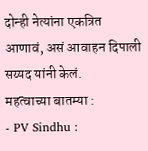दोन्ही नेत्यांना एकत्रित आणावं, असं आवाहन दिपाली सय्यद यांनी केलं.
महत्वाच्या बातम्या :
- PV Sindhu :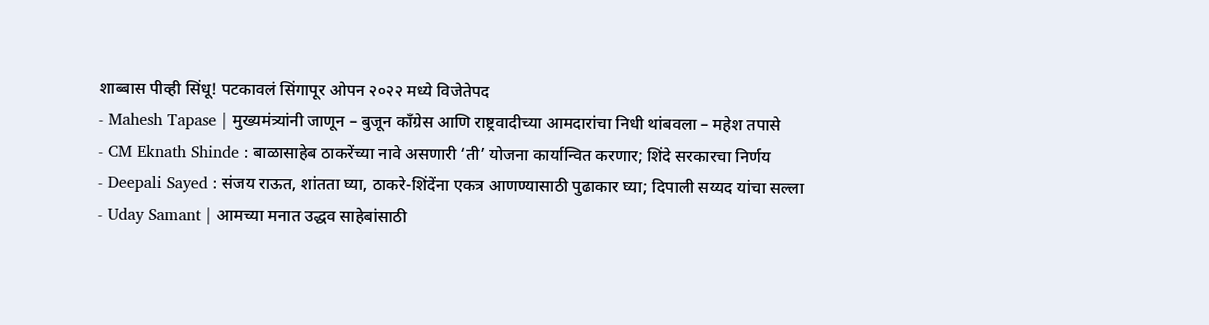शाब्बास पीव्ही सिंधू! पटकावलं सिंगापूर ओपन २०२२ मध्ये विजेतेपद
- Mahesh Tapase | मुख्यमंत्र्यांनी जाणून – बुजून काँग्रेस आणि राष्ट्रवादीच्या आमदारांचा निधी थांबवला – महेश तपासे
- CM Eknath Shinde : बाळासाहेब ठाकरेंच्या नावे असणारी ‘ती’ योजना कार्यान्वित करणार; शिंदे सरकारचा निर्णय
- Deepali Sayed : संजय राऊत, शांतता घ्या, ठाकरे-शिंदेंना एकत्र आणण्यासाठी पुढाकार घ्या; दिपाली सय्यद यांचा सल्ला
- Uday Samant | आमच्या मनात उद्धव साहेबांसाठी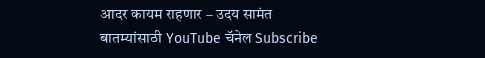आदर कायम राहणार – उदय सामंत
बातम्यांसाठी YouTube चॅनेल Subscribe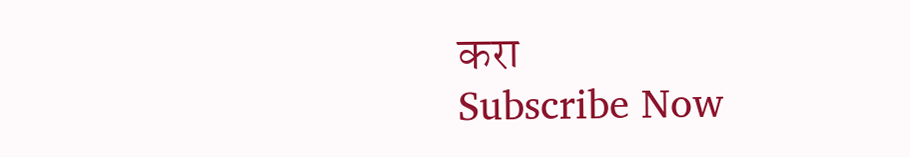करा
Subscribe Now